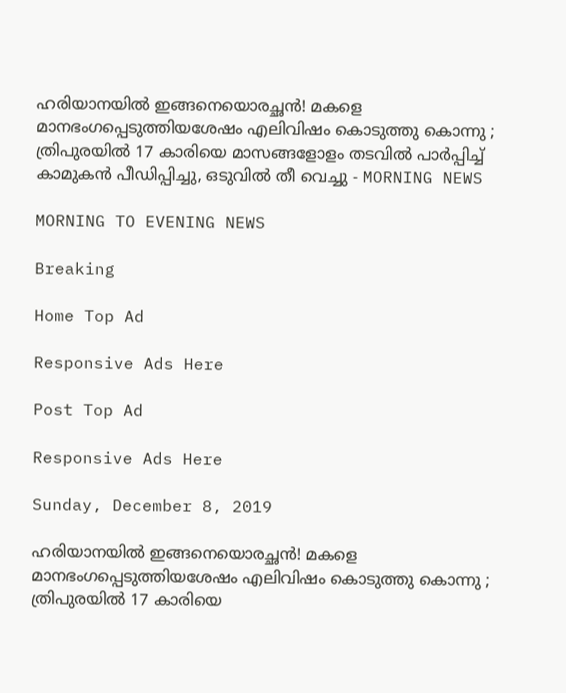ഹരിയാനയില്‍ ഇങ്ങനെയൊരച്ഛന്‍! മകളെ മാനഭംഗപ്പെടുത്തിയശേഷം എലിവിഷം കൊടുത്തു കൊന്നു ; ത്രിപുരയില്‍ 17 കാരിയെ മാസങ്ങളോളം തടവില്‍ പാര്‍പ്പിച്ച് കാമുകന്‍ പീഡിപ്പിച്ചു, ഒടുവില്‍ തീ വെച്ചു - MORNING NEWS

MORNING TO EVENING NEWS

Breaking

Home Top Ad

Responsive Ads Here

Post Top Ad

Responsive Ads Here

Sunday, December 8, 2019

ഹരിയാനയില്‍ ഇങ്ങനെയൊരച്ഛന്‍! മകളെ മാനഭംഗപ്പെടുത്തിയശേഷം എലിവിഷം കൊടുത്തു കൊന്നു ; ത്രിപുരയില്‍ 17 കാരിയെ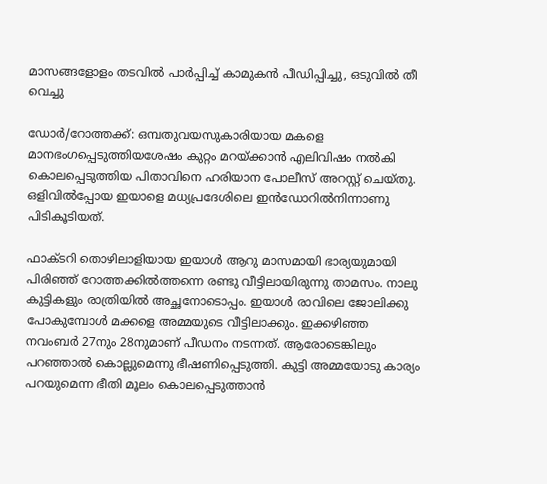മാസങ്ങളോളം തടവില്‍ പാര്‍പ്പിച്ച് കാമുകന്‍ പീഡിപ്പിച്ചു, ഒടുവില്‍ തീ വെച്ചു

ഡോര്‍/റോത്തക്ക്: ഒമ്പതുവയസുകാരിയായ മകളെ മാനഭംഗപ്പെടുത്തിയശേഷം കുറ്റം മറയ്ക്കാന്‍ എലിവിഷം നല്‍കി കൊലപ്പെടുത്തിയ പിതാവിനെ ഹരിയാന പോലീസ് അറസ്റ്റ് ചെയ്തു. ഒളിവില്‍പ്പോയ ഇയാളെ മധ്യപ്രദേശിലെ ഇന്‍ഡോറില്‍നിന്നാണു പിടികൂടിയത്.

ഫാക്ടറി തൊഴിലാളിയായ ഇയാള്‍ ആറു മാസമായി ഭാര്യയുമായി പിരിഞ്ഞ് റോത്തക്കില്‍ത്തന്നെ രണ്ടു വീട്ടിലായിരുന്നു താമസം. നാലു കുട്ടികളും രാത്രിയില്‍ അച്ഛനോടൊപ്പം. ഇയാള്‍ രാവിലെ ജോലിക്കു പോകുമ്പോള്‍ മക്കളെ അമ്മയുടെ വീട്ടിലാക്കും. ഇക്കഴിഞ്ഞ നവംബര്‍ 27നും 28നുമാണ് പീഡനം നടന്നത്. ആരോടെങ്കിലും പറഞ്ഞാല്‍ കൊല്ലുമെന്നു ഭീഷണിപ്പെടുത്തി. കുട്ടി അമ്മയോടു കാര്യം പറയുമെന്ന ഭീതി മൂലം കൊലപ്പെടുത്താന്‍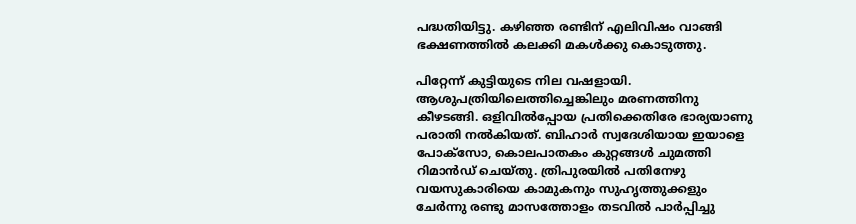പദ്ധതിയിട്ടു. കഴിഞ്ഞ രണ്ടിന് എലിവിഷം വാങ്ങി ഭക്ഷണത്തില്‍ കലക്കി മകള്‍ക്കു കൊടുത്തു.

പിറ്റേന്ന് കുട്ടിയുടെ നില വഷളായി. ആശുപത്രിയിലെത്തിച്ചെങ്കിലും മരണത്തിനു കീഴടങ്ങി. ഒളിവില്‍പ്പോയ പ്രതിക്കെതിരേ ഭാര്യയാണു പരാതി നല്‍കിയത്. ബിഹാര്‍ സ്വദേശിയായ ഇയാളെ പോക്‌സോ, കൊലപാതകം കുറ്റങ്ങള്‍ ചുമത്തി റിമാന്‍ഡ് ചെയ്തു. ത്രിപുരയില്‍ പതിനേഴു വയസുകാരിയെ കാമുകനും സുഹൃത്തുക്കളും ചേര്‍ന്നു രണ്ടു മാസത്തോളം തടവില്‍ പാര്‍പ്പിച്ചു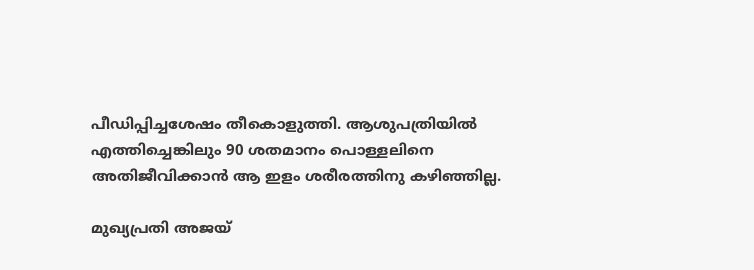പീഡിപ്പിച്ചശേഷം തീകൊളുത്തി. ആശുപത്രിയില്‍ എത്തിച്ചെങ്കിലും 90 ശതമാനം പൊള്ളലിനെ അതിജീവിക്കാന്‍ ആ ഇളം ശരീരത്തിനു കഴിഞ്ഞില്ല.

മുഖ്യപ്രതി അജയ്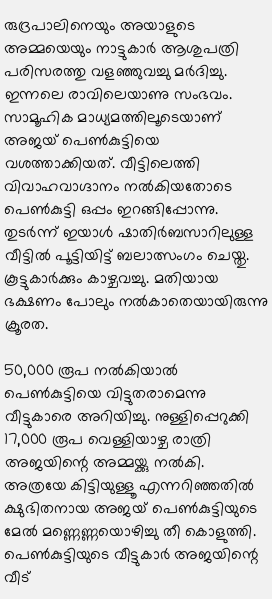രുദ്രപാലിനെയും അയാളുടെ അമ്മയെയും നാട്ടുകാര്‍ ആശുപത്രി പരിസരത്തു വളഞ്ഞുവച്ചു മര്‍ദിച്ചു. ഇന്നലെ രാവിലെയാണു സംഭവം. സാമൂഹിക മാധ്യമത്തിലൂടെയാണ് അജയ് പെണ്‍കുട്ടിയെ വശത്താക്കിയത്. വീട്ടിലെത്തി വിവാഹവാഗ്ദാനം നല്‍കിയതോടെ പെണ്‍കുട്ടി ഒപ്പം ഇറങ്ങിപ്പോന്നു. തുടര്‍ന്ന് ഇയാള്‍ ഷാതിര്‍ബസാറിലുള്ള വീട്ടില്‍ പൂട്ടിയിട്ട് ബലാത്സംഗം ചെയ്തു. കൂട്ടുകാര്‍ക്കും കാഴ്ചവച്ചു. മതിയായ ഭക്ഷണം പോലും നല്‍കാതെയായിരുന്നു ക്രൂരത.

50,000 രൂപ നല്‍കിയാല്‍ പെണ്‍കുട്ടിയെ വിട്ടുതരാമെന്നു വീട്ടുകാരെ അറിയിച്ചു. നുള്ളിപ്പെറുക്കി 17,000 രൂപ വെള്ളിയാഴ്ച രാത്രി അജയിന്റെ അമ്മയ്ക്കു നല്‍കി. അത്രയേ കിട്ടിയുള്ളൂ എന്നറിഞ്ഞതില്‍ ക്ഷുഭിതനായ അജയ് പെണ്‍കുട്ടിയുടെ മേല്‍ മണ്ണെണ്ണയൊഴിച്ചു തീ കൊളുത്തി. പെണ്‍കുട്ടിയുടെ വീട്ടുകാര്‍ അജയിന്റെ വീട്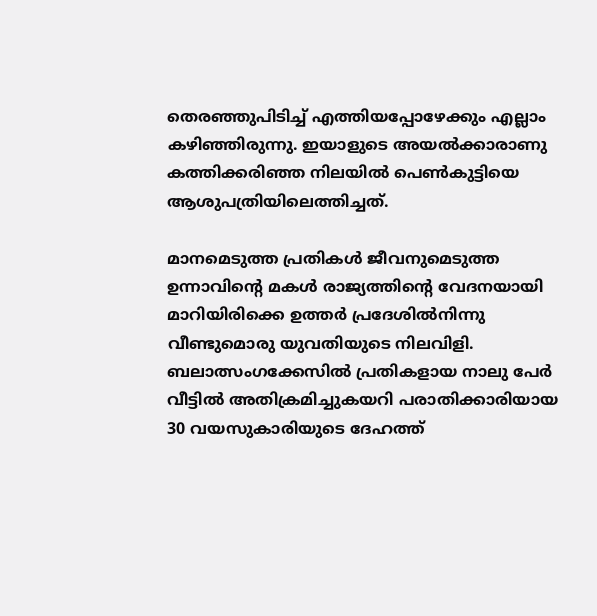തെരഞ്ഞുപിടിച്ച് എത്തിയപ്പോഴേക്കും എല്ലാം കഴിഞ്ഞിരുന്നു. ഇയാളുടെ അയല്‍ക്കാരാണു കത്തിക്കരിഞ്ഞ നിലയില്‍ പെണ്‍കുട്ടിയെ ആശുപത്രിയിലെത്തിച്ചത്.

മാനമെടുത്ത പ്രതികള്‍ ജീവനുമെടുത്ത ഉന്നാവിന്റെ മകള്‍ രാജ്യത്തിന്റെ വേദനയായി മാറിയിരിക്കെ ഉത്തര്‍ പ്രദേശില്‍നിന്നു വീണ്ടുമൊരു യുവതിയുടെ നിലവിളി. ബലാത്സംഗക്കേസില്‍ പ്രതികളായ നാലു പേര്‍ വീട്ടില്‍ അതിക്രമിച്ചുകയറി പരാതിക്കാരിയായ 30 വയസുകാരിയുടെ ദേഹത്ത്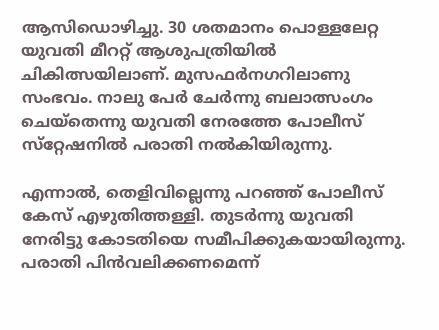ആസിഡൊഴിച്ചു. 30 ശതമാനം പൊള്ളലേറ്റ യുവതി മീററ്റ് ആശുപത്രിയില്‍ ചികിത്സയിലാണ്. മുസഫര്‍നഗറിലാണു സംഭവം. നാലു പേര്‍ ചേര്‍ന്നു ബലാത്സംഗം ചെയ്‌തെന്നു യുവതി നേരത്തേ പോലീസ് സ്‌റ്റേഷനില്‍ പരാതി നല്‍കിയിരുന്നു.

എന്നാല്‍, തെളിവില്ലെന്നു പറഞ്ഞ് പോലീസ് കേസ് എഴുതിത്തള്ളി. തുടര്‍ന്നു യുവതി നേരിട്ടു കോടതിയെ സമീപിക്കുകയായിരുന്നു. പരാതി പിന്‍വലിക്കണമെന്ന്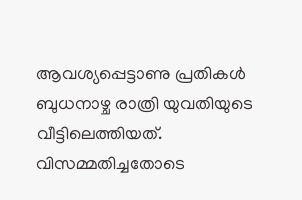ആവശ്യപ്പെട്ടാണു പ്രതികള്‍ ബുധനാഴ്ച രാത്രി യുവതിയുടെ വീട്ടിലെത്തിയത്. വിസമ്മതിച്ചതോടെ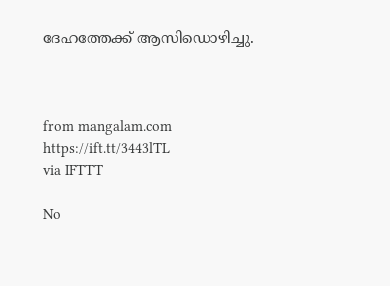ദേഹത്തേക്ക് ആസിഡൊഴിച്ചു.



from mangalam.com https://ift.tt/3443lTL
via IFTTT

No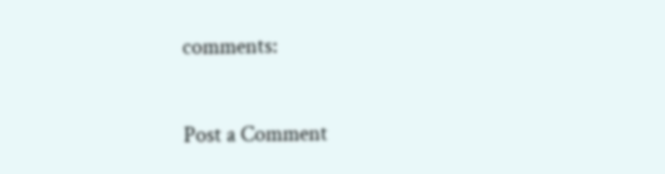comments:

Post a Comment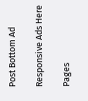Post Bottom Ad

Responsive Ads Here

Pages